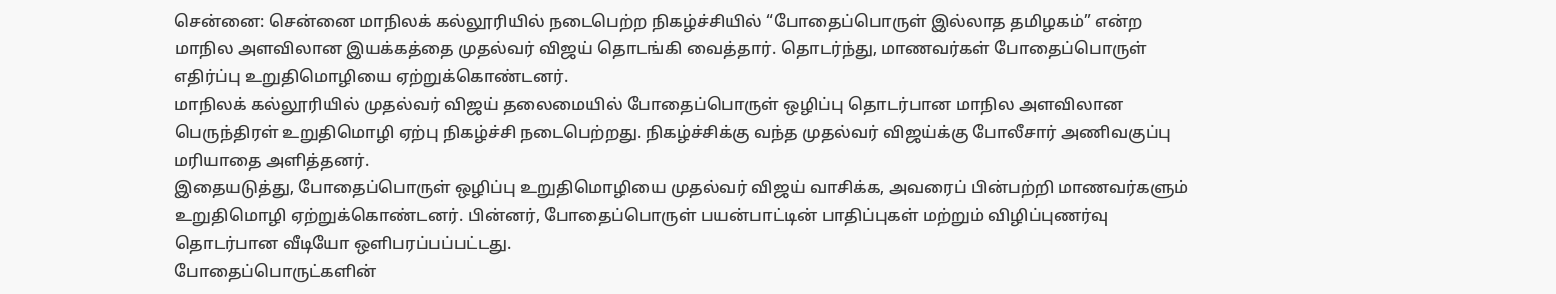சென்னை: சென்னை மாநிலக் கல்லூரியில் நடைபெற்ற நிகழ்ச்சியில் “போதைப்பொருள் இல்லாத தமிழகம்” என்ற மாநில அளவிலான இயக்கத்தை முதல்வர் விஜய் தொடங்கி வைத்தார். தொடர்ந்து, மாணவர்கள் போதைப்பொருள் எதிர்ப்பு உறுதிமொழியை ஏற்றுக்கொண்டனர்.
மாநிலக் கல்லூரியில் முதல்வர் விஜய் தலைமையில் போதைப்பொருள் ஒழிப்பு தொடர்பான மாநில அளவிலான பெருந்திரள் உறுதிமொழி ஏற்பு நிகழ்ச்சி நடைபெற்றது. நிகழ்ச்சிக்கு வந்த முதல்வர் விஜய்க்கு போலீசார் அணிவகுப்பு மரியாதை அளித்தனர்.
இதையடுத்து, போதைப்பொருள் ஒழிப்பு உறுதிமொழியை முதல்வர் விஜய் வாசிக்க, அவரைப் பின்பற்றி மாணவர்களும் உறுதிமொழி ஏற்றுக்கொண்டனர். பின்னர், போதைப்பொருள் பயன்பாட்டின் பாதிப்புகள் மற்றும் விழிப்புணர்வு தொடர்பான வீடியோ ஒளிபரப்பப்பட்டது.
போதைப்பொருட்களின்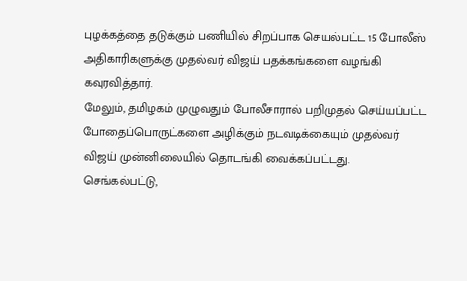புழக்கத்தை தடுக்கும் பணியில் சிறப்பாக செயல்பட்ட 15 போலீஸ் அதிகாரிகளுக்கு முதல்வர் விஜய் பதக்கங்களை வழங்கி கவுரவித்தார்.
மேலும், தமிழகம் முழுவதும் போலீசாரால் பறிமுதல் செய்யப்பட்ட போதைப்பொருட்களை அழிக்கும் நடவடிக்கையும் முதல்வர் விஜய் முன்னிலையில் தொடங்கி வைக்கப்பட்டது.
செங்கல்பட்டு,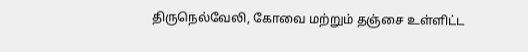திருநெல்வேலி, கோவை மற்றும் தஞ்சை உள்ளிட்ட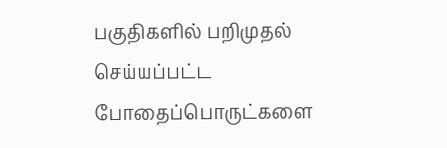பகுதிகளில் பறிமுதல் செய்யப்பட்ட போதைப்பொருட்களை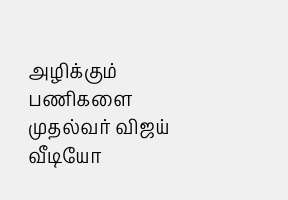அழிக்கும் பணிகளை முதல்வர் விஜய் வீடியோ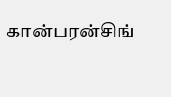கான்பரன்சிங்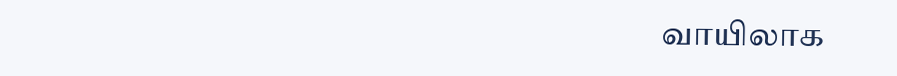வாயிலாக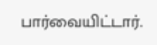பார்வையிட்டார்.